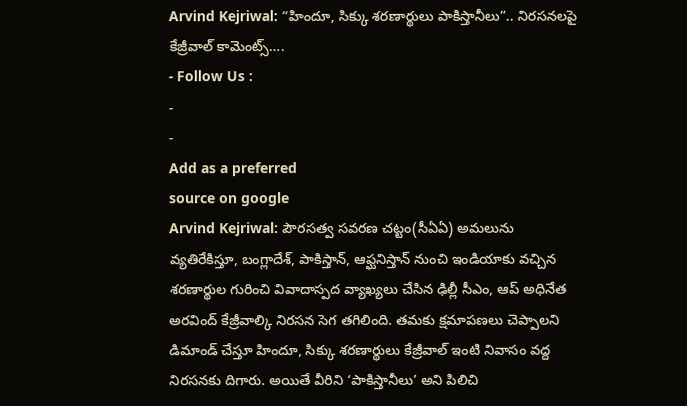Arvind Kejriwal: “హిందూ, సిక్కు శరణార్థులు పాకిస్తానీలు”.. నిరసనలపై కేజ్రీవాల్ కామెంట్స్….
- Follow Us :
-
-
Add as a preferred
source on google
Arvind Kejriwal: పౌరసత్వ సవరణ చట్టం(సీఏఏ) అమలును వ్యతిరేకిస్తూ, బంగ్లాదేశ్, పాకిస్తాన్, ఆఫ్ఘనిస్తాన్ నుంచి ఇండియాకు వచ్చిన శరణార్థుల గురించి వివాదాస్పద వ్యాఖ్యలు చేసిన ఢిల్లీ సీఎం, ఆప్ అధినేత అరవింద్ కేజ్రీవాల్కి నిరసన సెగ తగిలింది. తమకు క్షమాపణలు చెప్పాలని డిమాండ్ చేస్తూ హిందూ, సిక్కు శరణార్థులు కేజ్రీవాల్ ఇంటి నివాసం వద్ద నిరసనకు దిగారు. అయితే వీరిని ‘పాకిస్తానీలు’ అని పిలిచి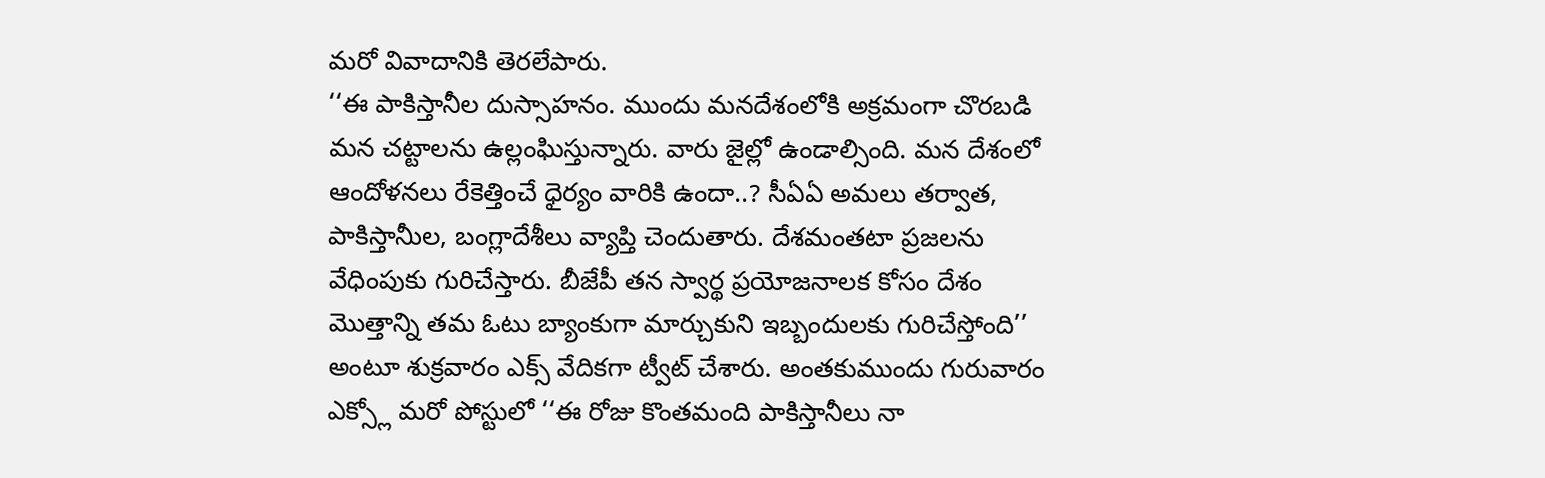మరో వివాదానికి తెరలేపారు.
‘‘ఈ పాకిస్తానీల దుస్సాహనం. ముందు మనదేశంలోకి అక్రమంగా చొరబడి మన చట్టాలను ఉల్లంఘిస్తున్నారు. వారు జైల్లో ఉండాల్సింది. మన దేశంలో ఆందోళనలు రేకెత్తించే ధైర్యం వారికి ఉందా..? సీఏఏ అమలు తర్వాత, పాకిస్తానీుల, బంగ్లాదేశీలు వ్యాప్తి చెందుతారు. దేశమంతటా ప్రజలను వేధింపుకు గురిచేస్తారు. బీజేపీ తన స్వార్థ ప్రయోజనాలక కోసం దేశం మొత్తాన్ని తమ ఓటు బ్యాంకుగా మార్చుకుని ఇబ్బందులకు గురిచేస్తోంది’’ అంటూ శుక్రవారం ఎక్స్ వేదికగా ట్వీట్ చేశారు. అంతకుముందు గురువారం ఎక్స్లో మరో పోస్టులో ‘‘ఈ రోజు కొంతమంది పాకిస్తానీలు నా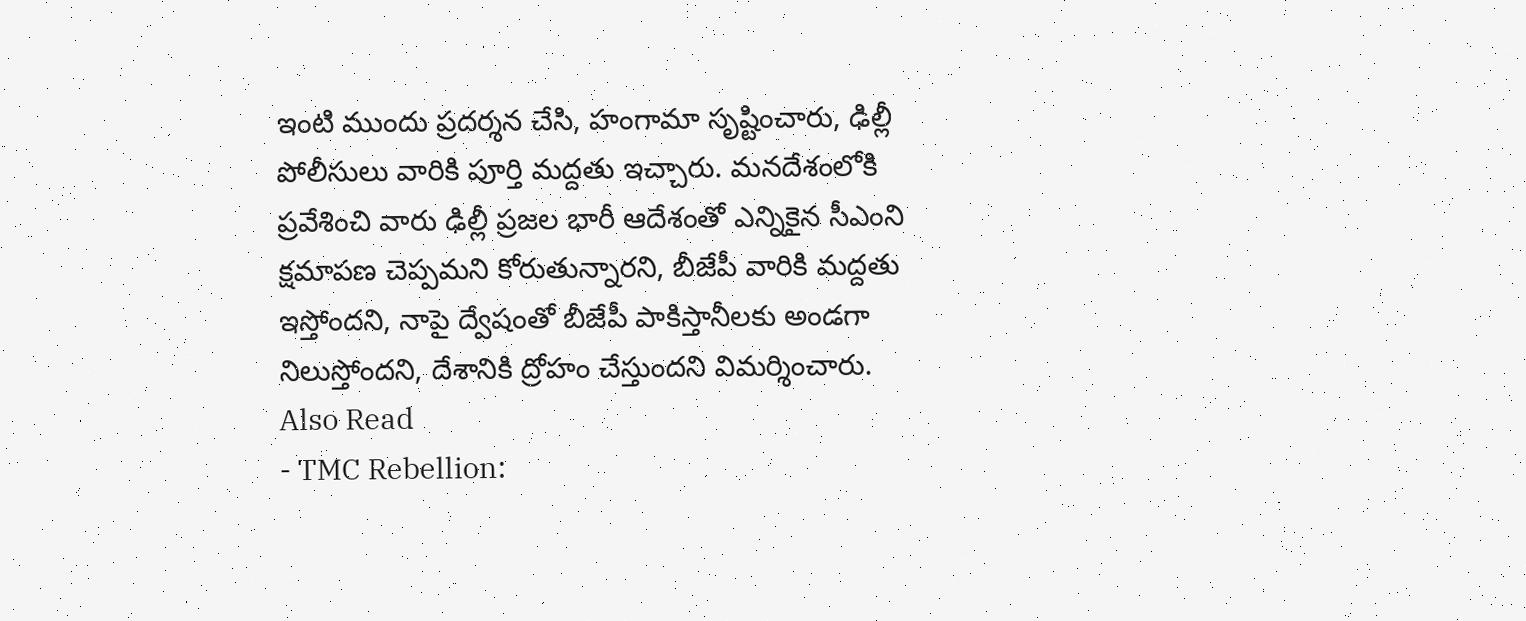ఇంటి ముందు ప్రదర్శన చేసి, హంగామా సృష్టించారు, ఢిల్లీ పోలీసులు వారికి పూర్తి మద్దతు ఇచ్చారు. మనదేశంలోకి ప్రవేశించి వారు ఢిల్లీ ప్రజల భారీ ఆదేశంతో ఎన్నికైన సీఎంని క్షమాపణ చెప్పమని కోరుతున్నారని, బీజేపీ వారికి మద్దతు ఇస్తోందని, నాపై ద్వేషంతో బీజేపీ పాకిస్తానీలకు అండగా నిలుస్తోందని, దేశానికి ద్రోహం చేస్తుందని విమర్శించారు.
Also Read
- TMC Rebellion: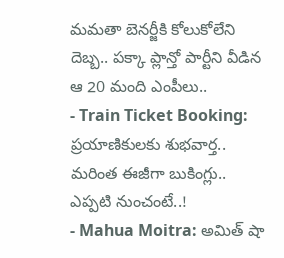మమతా బెనర్జీకి కోలుకోలేని దెబ్బ.. పక్కా ప్లాన్తో పార్టీని వీడిన ఆ 20 మంది ఎంపీలు..
- Train Ticket Booking: ప్రయాణికులకు శుభవార్త.. మరింత ఈజీగా బుకింగ్లు.. ఎప్పటి నుంచంటే..!
- Mahua Moitra: అమిత్ షా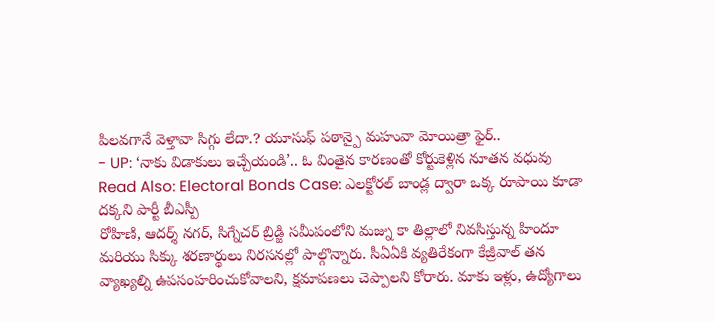పిలవగానే వెళ్తావా సిగ్గు లేదా.? యూసుఫ్ పఠాన్పై మహువా మోయిత్రా ఫైర్..
- UP: ‘నాకు విడాకులు ఇచ్చేయండి’.. ఓ వింతైన కారణంతో కోర్టుకెళ్లిన నూతన వధువు
Read Also: Electoral Bonds Case: ఎలక్టోరల్ బాండ్ల ద్వారా ఒక్క రూపాయి కూడా దక్కని పార్టీ బీఎస్పీ
రోహిణి, ఆదర్శ్ నగర్, సిగ్నేచర్ బ్రిడ్జి సమీపంలోని మజ్ను కా తిల్లాలో నివసిస్తున్న హిందూ మరియు సిక్కు శరణార్థులు నిరసనల్లో పాల్గొన్నారు. సీఏఏకి వ్యతిరేకంగా కేజ్రీవాల్ తన వ్యాఖ్యల్ని ఉపసంహరించుకోవాలని, క్షమాపణలు చెప్పాలని కోరారు. మాకు ఇళ్లు, ఉద్యోగాలు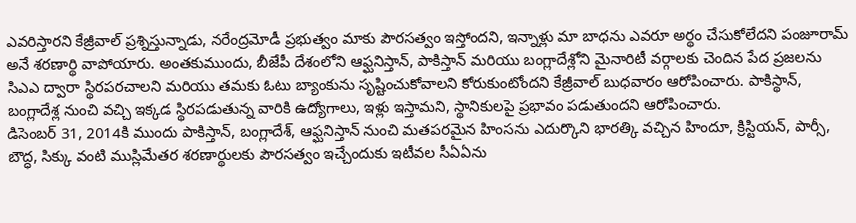ఎవరిస్తారని కేజ్రీవాల్ ప్రశ్నిస్తున్నాడు, నరేంద్రమోడీ ప్రభుత్వం మాకు పౌరసత్వం ఇస్తోందని, ఇన్నాళ్లు మా బాధను ఎవరూ అర్థం చేసుకోలేదని పంజూరామ్ అనే శరణార్థి వాపోయారు. అంతకుముందు, బీజేపీ దేశంలోని ఆఫ్ఘనిస్తాన్, పాకిస్తాన్ మరియు బంగ్లాదేశ్లోని మైనారిటీ వర్గాలకు చెందిన పేద ప్రజలను సిఎఎ ద్వారా స్థిరపరచాలని మరియు తమకు ఓటు బ్యాంకును సృష్టించుకోవాలని కోరుకుంటోందని కేజ్రీవాల్ బుధవారం ఆరోపించారు. పాకిస్థాన్, బంగ్లాదేశ్ల నుంచి వచ్చి ఇక్కడ స్థిరపడుతున్న వారికి ఉద్యోగాలు, ఇళ్లు ఇస్తామని, స్థానికులపై ప్రభావం పడుతుందని ఆరోపించారు.
డిసెంబర్ 31, 2014కి ముందు పాకిస్తాన్, బంగ్లాదేశ్, ఆఫ్ఘనిస్తాన్ నుంచి మతపరమైన హింసను ఎదుర్కొని భారత్కి వచ్చిన హిందూ, క్రిస్టియన్, పార్సీ, బౌద్ధ, సిక్కు వంటి ముస్లిమేతర శరణార్థులకు పౌరసత్వం ఇచ్చేందుకు ఇటీవల సీఏఏను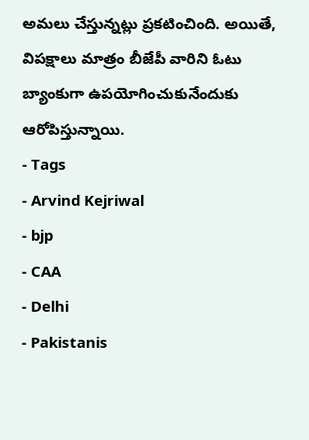అమలు చేస్తున్నట్లు ప్రకటించింది. అయితే, విపక్షాలు మాత్రం బీజేపీ వారిని ఓటు బ్యాంకుగా ఉపయోగించుకునేందుకు ఆరోపిస్తున్నాయి.
- Tags
- Arvind Kejriwal
- bjp
- CAA
- Delhi
- Pakistanis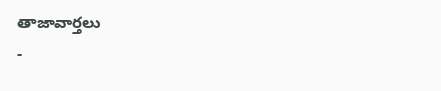తాజావార్తలు
-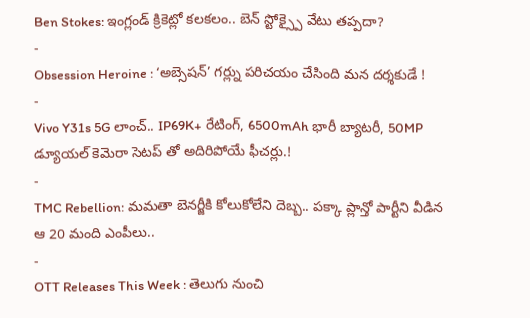Ben Stokes: ఇంగ్లండ్ క్రికెట్లో కలకలం.. బెన్ స్టోక్స్పై వేటు తప్పదా?
-
Obsession Heroine : ‘అబ్సెషన్’ గర్ల్ను పరిచయం చేసింది మన దర్శకుడే !
-
Vivo Y31s 5G లాంచ్.. IP69K+ రేటింగ్, 6500mAh భారీ బ్యాటరీ, 50MP డ్యూయల్ కెమెరా సెటప్ తో అదిరిపోయే ఫీచర్లు.!
-
TMC Rebellion: మమతా బెనర్జీకి కోలుకోలేని దెబ్బ.. పక్కా ప్లాన్తో పార్టీని వీడిన ఆ 20 మంది ఎంపీలు..
-
OTT Releases This Week : తెలుగు నుంచి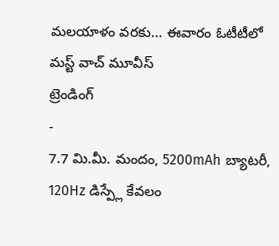మలయాళం వరకు… ఈవారం ఓటీటీలో మస్ట్ వాచ్ మూవీస్
ట్రెండింగ్
-
7.7 మి.మీ. మందం, 5200mAh బ్యాటరీ, 120Hz డిస్ప్లే కేవలం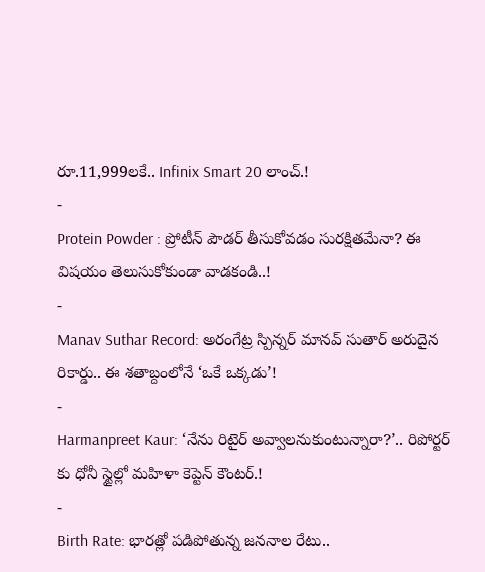రూ.11,999లకే.. Infinix Smart 20 లాంచ్.!
-
Protein Powder : ప్రోటీన్ పౌడర్ తీసుకోవడం సురక్షితమేనా? ఈ విషయం తెలుసుకోకుండా వాడకండి..!
-
Manav Suthar Record: అరంగేట్ర స్పిన్నర్ మానవ్ సుతార్ అరుదైన రికార్డు.. ఈ శతాబ్దంలోనే ‘ఒకే ఒక్కడు’!
-
Harmanpreet Kaur: ‘నేను రిటైర్ అవ్వాలనుకుంటున్నారా?’.. రిపోర్టర్ కు ధోనీ స్టైల్లో మహిళా కెప్టెన్ కౌంటర్.!
-
Birth Rate: భారత్లో పడిపోతున్న జననాల రేటు..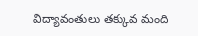విద్యావంతులు తక్కువ మంది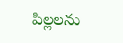పిల్లలను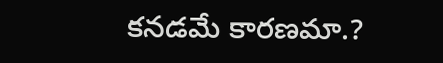కనడమే కారణమా.?